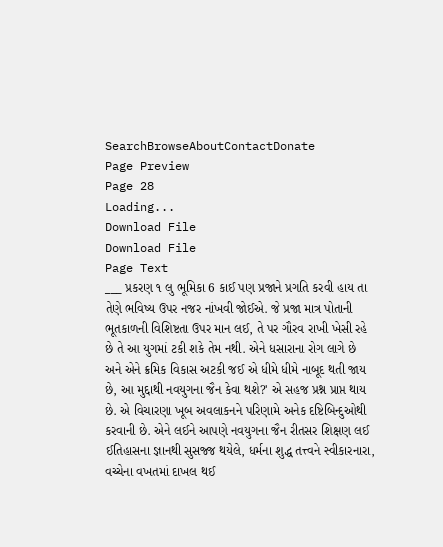SearchBrowseAboutContactDonate
Page Preview
Page 28
Loading...
Download File
Download File
Page Text
___ પ્રકરણ ૧ લુ ભૂમિકા 6 કાઈ પણ પ્રજાને પ્રગતિ કરવી હાય તા તેણે ભવિષ્ય ઉપર નજર નાંખવી જોઈએ. જે પ્રજા માત્ર પોતાની ભૂતકાળની વિશિષ્ટતા ઉપર માન લઈ, તે પર ગૌરવ રાખી ખેસી રહે છે તે આ યુગમાં ટકી શકે તેમ નથી. એને ધસારાના રોગ લાગે છે અને એને ક્રમિક વિકાસ અટકી જઈ એ ધીમે ધીમે નાબૂદ થતી જાય છે, આ મુદ્દાથી નવયુગના જૈન કેવા થશે?' એ સહજ પ્રશ્ન પ્રાપ્ત થાય છે. એ વિચારણા ખૂબ અવલાકનને પરિણામે અનેક દષ્ટિબિન્દુઓથી કરવાની છે. એને લઈને આપણે નવયુગના જૈન રીતસર શિક્ષણ લઈ ઈતિહાસના જ્ઞાનથી સુસજ્જ થયેલે, ધર્મના શુદ્ધ તત્ત્વને સ્વીકારનારા, વચ્ચેના વખતમાં દાખલ થઈ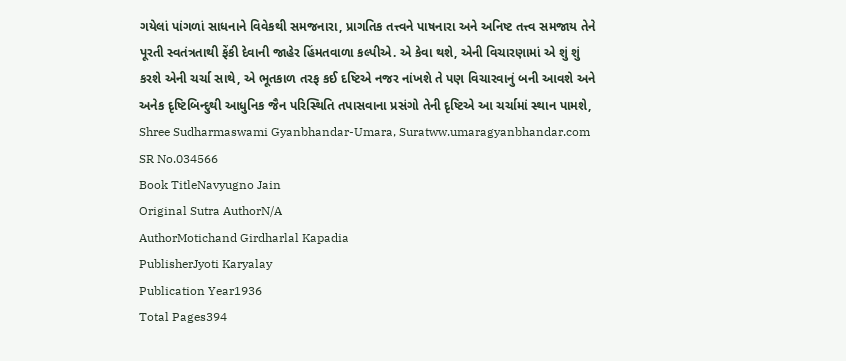ગયેલાં પાંગળાં સાધનાને વિવેકથી સમજનારા, પ્રાગતિક તત્ત્વને પાષનારા અને અનિષ્ટ તત્ત્વ સમજાય તેને પૂરતી સ્વતંત્રતાથી ફેંકી દેવાની જાહેર હિંમતવાળા કલ્પીએ. એ કેવા થશે, એની વિચારણામાં એ શું શું કરશે એની ચર્ચા સાથે, એ ભૂતકાળ તરફ કઈ દષ્ટિએ નજર નાંખશે તે પણ વિચારવાનું બની આવશે અને અનેક દૃષ્ટિબિન્દુથી આધુનિક જૈન પરિસ્થિતિ તપાસવાના પ્રસંગો તેની દૃષ્ટિએ આ ચર્ચામાં સ્થાન પામશે, Shree Sudharmaswami Gyanbhandar-Umara, Suratww.umaragyanbhandar.com
SR No.034566
Book TitleNavyugno Jain
Original Sutra AuthorN/A
AuthorMotichand Girdharlal Kapadia
PublisherJyoti Karyalay
Publication Year1936
Total Pages394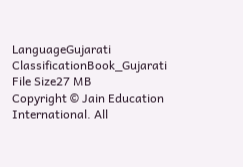LanguageGujarati
ClassificationBook_Gujarati
File Size27 MB
Copyright © Jain Education International. All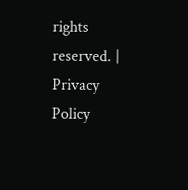rights reserved. | Privacy Policy